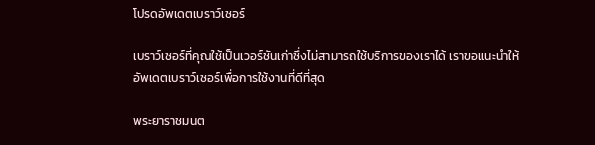โปรดอัพเดตเบราว์เซอร์

เบราว์เซอร์ที่คุณใช้เป็นเวอร์ชันเก่าซึ่งไม่สามารถใช้บริการของเราได้ เราขอแนะนำให้อัพเดตเบราว์เซอร์เพื่อการใช้งานที่ดีที่สุด

พระยาราชมนต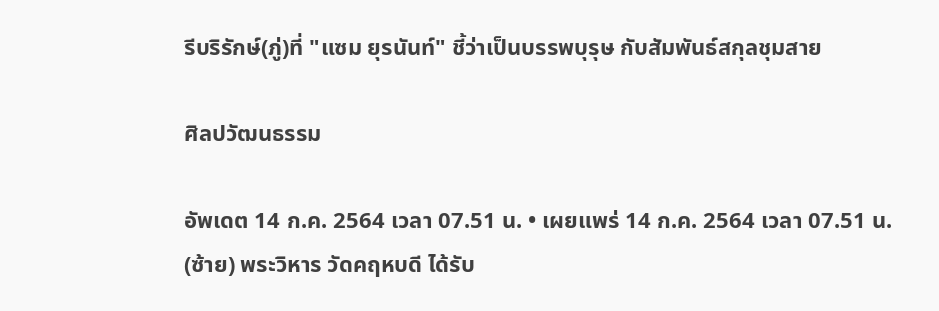รีบริรักษ์(ภู่)ที่ "แซม ยุรนันท์" ชี้ว่าเป็นบรรพบุรุษ กับสัมพันธ์สกุลชุมสาย

ศิลปวัฒนธรรม

อัพเดต 14 ก.ค. 2564 เวลา 07.51 น. • เผยแพร่ 14 ก.ค. 2564 เวลา 07.51 น.
(ซ้าย) พระวิหาร วัดคฤหบดี ได้รับ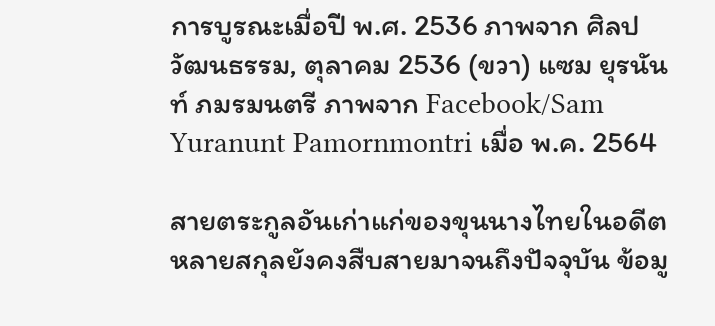การบูรณะเมื่อปี พ.ศ. 2536 ภาพจาก ศิลปวัฒนธรรม, ตุลาคม 2536 (ขวา) แซม ยุรนันท์ ภมรมนตรี ภาพจาก Facebook/Sam Yuranunt Pamornmontri เมื่อ พ.ค. 2564

สายตระกูลอันเก่าแก่ของขุนนางไทยในอดีตหลายสกุลยังคงสืบสายมาจนถึงปัจจุบัน ข้อมู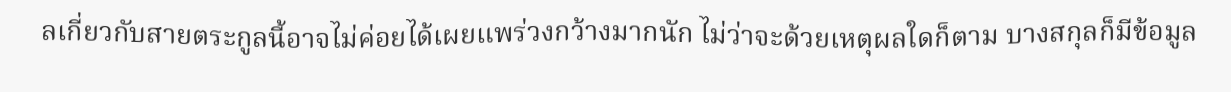ลเกี่ยวกับสายตระกูลนี้อาจไม่ค่อยได้เผยแพร่วงกว้างมากนัก ไม่ว่าจะด้วยเหตุผลใดก็ตาม บางสกุลก็มีข้อมูล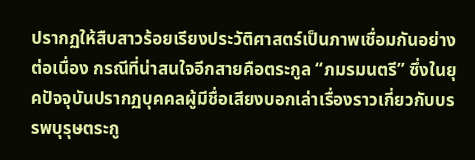ปรากฏให้สืบสาวร้อยเรียงประวัติศาสตร์เป็นภาพเชื่อมกันอย่างต่อเนื่อง กรณีที่น่าสนใจอีกสายคือตระกูล “ภมรมนตรี” ซึ่งในยุคปัจจุบันปรากฏบุคคลผู้มีชื่อเสียงบอกเล่าเรื่องราวเกี่ยวกับบรรพบุรุษตระกู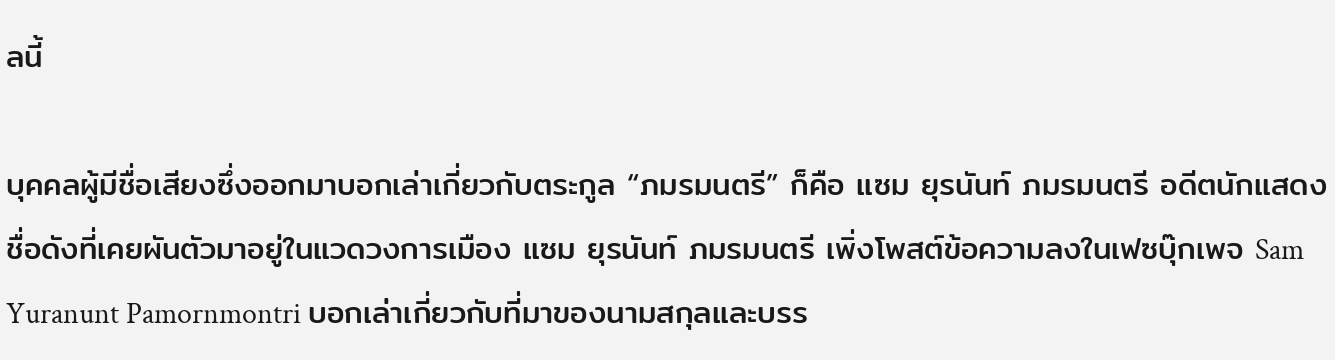ลนี้

บุคคลผู้มีชื่อเสียงซึ่งออกมาบอกเล่าเกี่ยวกับตระกูล “ภมรมนตรี” ก็คือ แซม ยุรนันท์ ภมรมนตรี อดีตนักแสดงชื่อดังที่เคยผันตัวมาอยู่ในแวดวงการเมือง แซม ยุรนันท์ ภมรมนตรี เพิ่งโพสต์ข้อความลงในเฟซบุ๊กเพจ Sam Yuranunt Pamornmontri บอกเล่าเกี่ยวกับที่มาของนามสกุลและบรร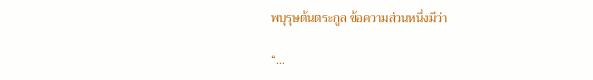พบุรุษต้นตระกูล ข้อความส่วนหนึ่งมีว่า

“…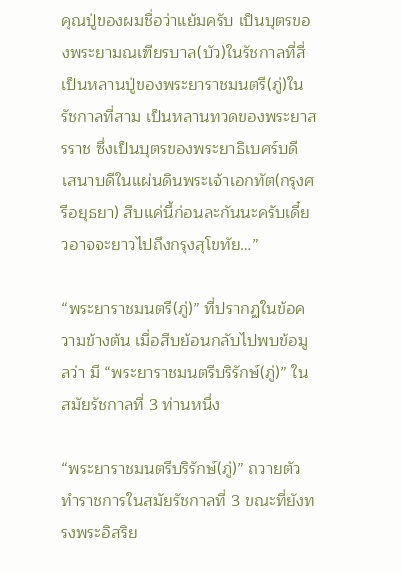คุณปู่ของผมชื่อว่าแย้มครับ เป็นบุตรของพระยามณเฑียรบาล(บัว)ในรัชกาลที่สี่ เป็นหลานปู่ของพระยาราชมนตรี(ภู่)ในรัชกาลที่สาม เป็นหลานทวดของพระยาสรราช ซึ่งเป็นบุตรของพระยาธิเบศร์บดี เสนาบดีในแผ่นดินพระเจ้าเอกทัต(กรุงศรีอยุธยา) สืบแค่นี้ก่อนละกันนะครับเดี๋ยวอาจจะยาวไปถึงกรุงสุโขทัย…”

“พระยาราชมนตรี(ภู่)” ที่ปรากฏในข้อความข้างต้น เมื่อสืบย้อนกลับไปพบข้อมูลว่า มี “พระยาราชมนตรีบริรักษ์(ภู่)” ในสมัยรัชกาลที่ 3 ท่านหนึ่ง

“พระยาราชมนตรีบริรักษ์(ภู่)” ถวายตัวทำราชการในสมัยรัชกาลที่ 3 ขณะที่ยังทรงพระอิสริย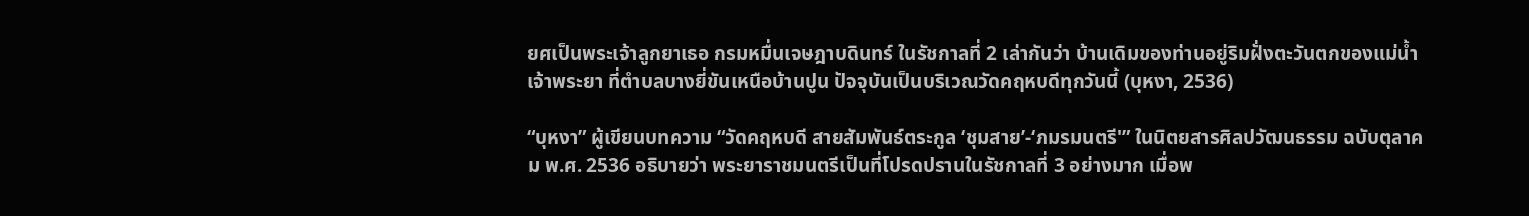ยศเป็นพระเจ้าลูกยาเธอ กรมหมื่นเจษฎาบดินทร์ ในรัชกาลที่ 2 เล่ากันว่า บ้านเดิมของท่านอยู่ริมฝั่งตะวันตกของแม่น้ำเจ้าพระยา ที่ตำบลบางยี่ขันเหนือบ้านปูน ปัจจุบันเป็นบริเวณวัดคฤหบดีทุกวันนี้ (บุหงา, 2536)

“บุหงา” ผู้เขียนบทความ “วัดคฤหบดี สายสัมพันธ์ตระกูล ‘ชุมสาย’-‘ภมรมนตรี'” ในนิตยสารศิลปวัฒนธรรม ฉบับตุลาคม พ.ศ. 2536 อธิบายว่า พระยาราชมนตรีเป็นที่โปรดปรานในรัชกาลที่ 3 อย่างมาก เมื่อพ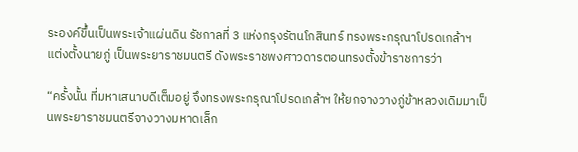ระองค์ขึ้นเป็นพระเจ้าแผ่นดิน รัชกาลที่ 3 แห่งกรุงรัตนโกสินทร์ ทรงพระกรุณาโปรดเกล้าฯ แต่งตั้งนายภู่ เป็นพระยาราชมนตรี ดังพระราชพงศาวดารตอนทรงตั้งข้าราชการว่า

“ครั้งนั้น ที่มหาเสนาบดีเต็มอยู่ จึงทรงพระกรุณาโปรดเกล้าฯ ให้ยกจางวางภู่ข้าหลวงเดิมมาเป็นพระยาราชมนตรีจางวางมหาดเล็ก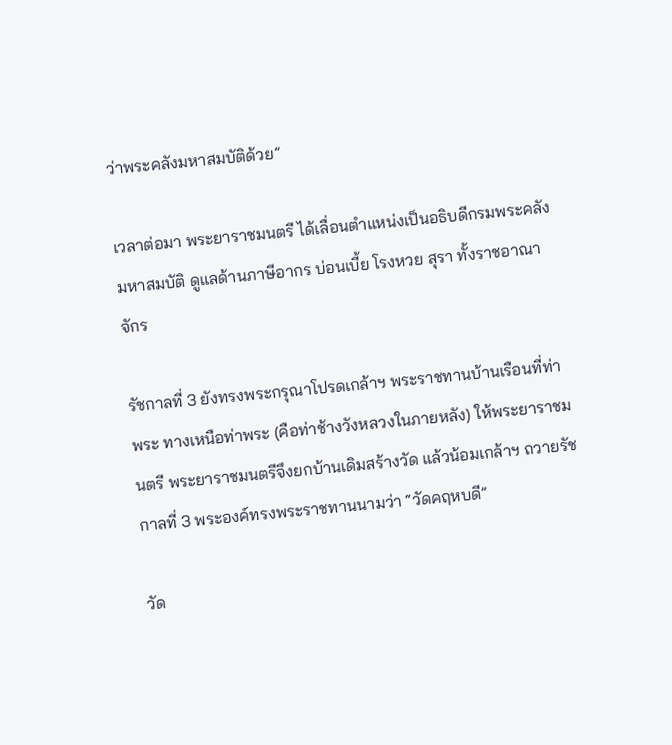ว่าพระคลังมหาสมบัติด้วย”

เวลาต่อมา พระยาราชมนตรี ได้เลื่อนตำแหน่งเป็นอธิบดีกรมพระคลังมหาสมบัติ ดูแลด้านภาษีอากร บ่อนเบี้ย โรงหวย สุรา ทั้งราชอาณาจักร

รัชกาลที่ 3 ยังทรงพระกรุณาโปรดเกล้าฯ พระราชทานบ้านเรือนที่ท่าพระ ทางเหนือท่าพระ (คือท่าช้างวังหลวงในภายหลัง) ให้พระยาราชมนตรี พระยาราชมนตรีจึงยกบ้านเดิมสร้างวัด แล้วน้อมเกล้าฯ ถวายรัชกาลที่ 3 พระองค์ทรงพระราชทานนามว่า “วัดคฤหบดี”

วัด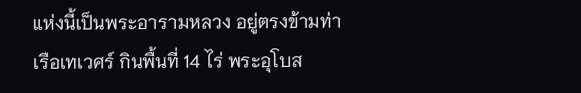แห่งนี้เป็นพระอารามหลวง อยู่ตรงข้ามท่าเรือเทเวศร์ กินพื้นที่ 14 ไร่ พระอุโบส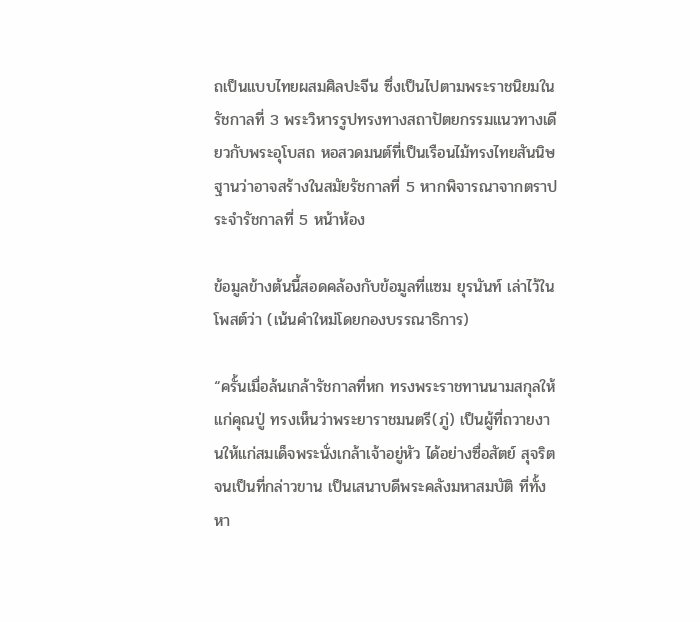ถเป็นแบบไทยผสมศิลปะจีน ซึ่งเป็นไปตามพระราชนิยมในรัชกาลที่ 3 พระวิหารรูปทรงทางสถาปัตยกรรมแนวทางเดียวกับพระอุโบสถ หอสวดมนต์ที่เป็นเรือนไม้ทรงไทยสันนิษฐานว่าอาจสร้างในสมัยรัชกาลที่ 5 หากพิจารณาจากตราประจำรัชกาลที่ 5 หน้าห้อง

ข้อมูลข้างต้นนี้สอดคล้องกับข้อมูลที่แซม ยุรนันท์ เล่าไว้ในโพสต์ว่า (เน้นคำใหม่โดยกองบรรณาธิการ)

“ครั้นเมื่อล้นเกล้ารัชกาลที่หก ทรงพระราชทานนามสกุลให้แก่คุณปู่ ทรงเห็นว่าพระยาราชมนตรี(ภู่) เป็นผู้ที่ถวายงานให้แก่สมเด็จพระนั่งเกล้าเจ้าอยู่หัว ได้อย่างซื่อสัตย์ สุจริต จนเป็นที่กล่าวขาน เป็นเสนาบดีพระคลังมหาสมบัติ ที่ทั้งหา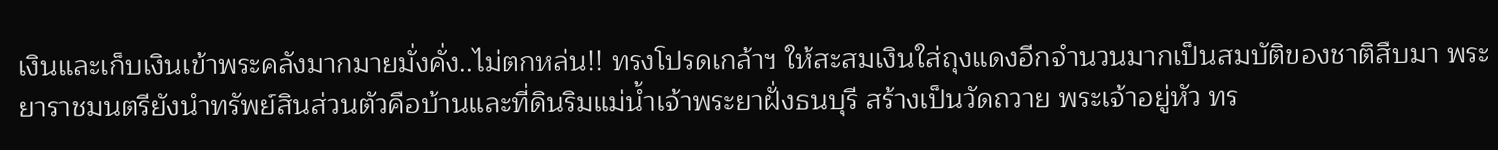เงินและเก็บเงินเข้าพระคลังมากมายมั่งคั่ง..ไม่ตกหล่น!! ทรงโปรดเกล้าฯ ให้สะสมเงินใส่ถุงแดงอีกจำนวนมากเป็นสมบัติของชาติสืบมา พระยาราชมนตรียังนำทรัพย์สินส่วนตัวคือบ้านและที่ดินริมแม่น้ำเจ้าพระยาฝั่งธนบุรี สร้างเป็นวัดถวาย พระเจ้าอยู่หัว ทร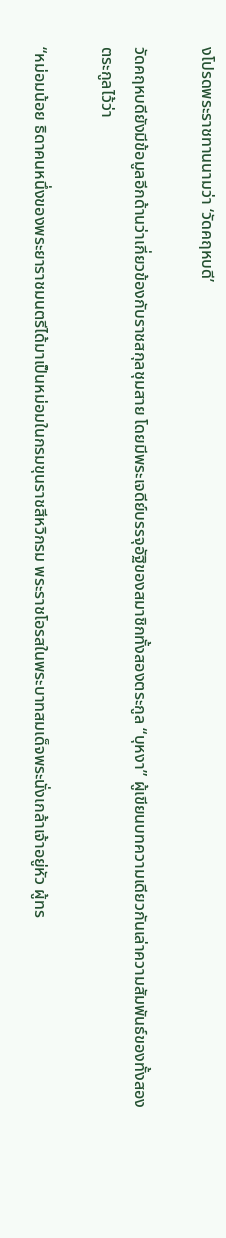งโปรดพระราชทานนามว่า ‘วัดคฤหบดี’

วัดคฤหบดียังมีข้อมูลอีกด้านว่าเกี่ยวข้องกับราชสกุลชุมสาย โดยมีพระเจดีย์บรรจุอัฐิของสมาชิกทั้งสองตระกูล “บุหงา” ผู้เขียนบทความเดียวกันเล่าความสัมพันธ์ของทั้งสองตระกูลไว้ว่า

“หม่อมน้อย ธิดาคนหนึ่งของพระยาราชมนตรีได้มาเป็นหม่อมในกรมขุนราชสีหวิกรม พระราชโอรสในพระบาทสมเด็จพระนั่งเกล้าเจ้าอยู่หัว ผู้ทร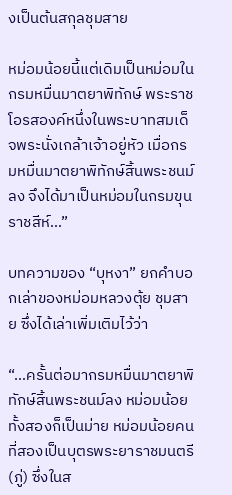งเป็นต้นสกุลชุมสาย

หม่อมน้อยนี้แต่เดิมเป็นหม่อมในกรมหมื่นมาตยาพิทักษ์ พระราชโอรสองค์หนึ่งในพระบาทสมเด็จพระนั่งเกล้าเจ้าอยู่หัว เมื่อกรมหมื่นมาตยาพิทักษ์สิ้นพระชนม์ลง จึงได้มาเป็นหม่อมในกรมขุนราชสีห์…”

บทความของ “บุหงา” ยกคำบอกเล่าของหม่อมหลวงตุ้ย ชุมสาย ซึ่งได้เล่าเพิ่มเติมไว้ว่า

“…ครั้นต่อมากรมหมื่นมาตยาพิทักษ์สิ้นพระชนม์ลง หม่อมน้อยทั้งสองก็เป็นม่าย หม่อมน้อยคนที่สองเป็นบุตรพระยาราชมนตรี (ภู่) ซึ่งในส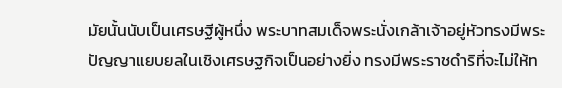มัยนั้นนับเป็นเศรษฐีผู้หนึ่ง พระบาทสมเด็จพระนั่งเกล้าเจ้าอยู่หัวทรงมีพระปัญญาแยบยลในเชิงเศรษฐกิจเป็นอย่างยิ่ง ทรงมีพระราชดำริที่จะไม่ให้ท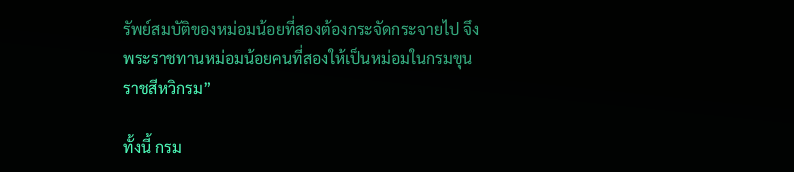รัพย์สมบัติของหม่อมน้อยที่สองต้องกระจัดกระจายไป จึงพระราชทานหม่อมน้อยคนที่สองให้เป็นหม่อมในกรมขุนราชสีหวิกรม”

ทั้งนี้ กรม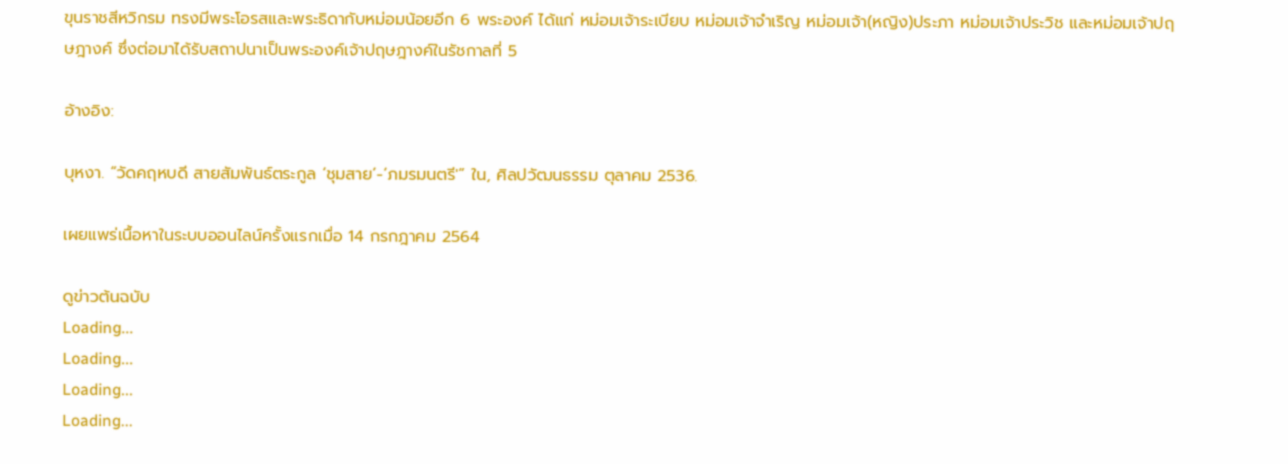ขุนราชสีหวิกรม ทรงมีพระโอรสและพระธิดากับหม่อมน้อยอีก 6 พระองค์ ได้แก่ หม่อมเจ้าระเบียบ หม่อมเจ้าจำเริญ หม่อมเจ้า(หญิง)ประภา หม่อมเจ้าประวิช และหม่อมเจ้าปฤษฎางค์ ซึ่งต่อมาได้รับสถาปนาเป็นพระองค์เจ้าปฤษฎางค์ในรัชกาลที่ 5

อ้างอิง:

บุหงา. “วัดคฤหบดี สายสัมพันธ์ตระกูล ‘ชุมสาย’-‘ภมรมนตรี'” ใน, ศิลปวัฒนธรรม ตุลาคม 2536.

เผยแพร่เนื้อหาในระบบออนไลน์ครั้งแรกเมื่อ 14 กรกฎาคม 2564

ดูข่าวต้นฉบับ
Loading...
Loading...
Loading...
Loading...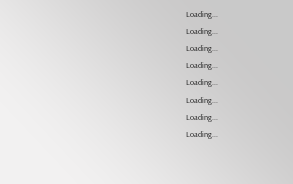Loading...
Loading...
Loading...
Loading...
Loading...
Loading...
Loading...
Loading...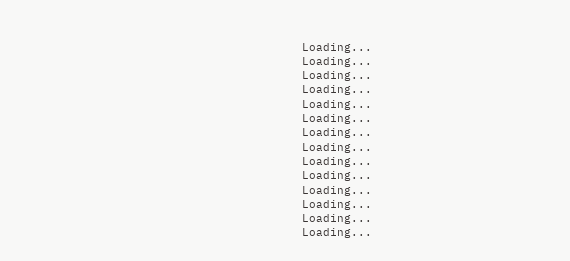Loading...
Loading...
Loading...
Loading...
Loading...
Loading...
Loading...
Loading...
Loading...
Loading...
Loading...
Loading...
Loading...
Loading...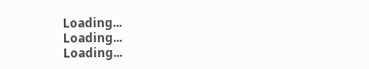Loading...
Loading...
Loading...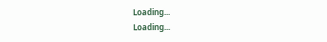Loading...
Loading...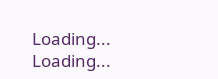Loading...
Loading...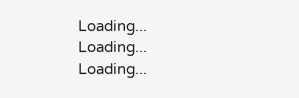Loading...
Loading...
Loading...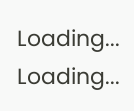Loading...
Loading...